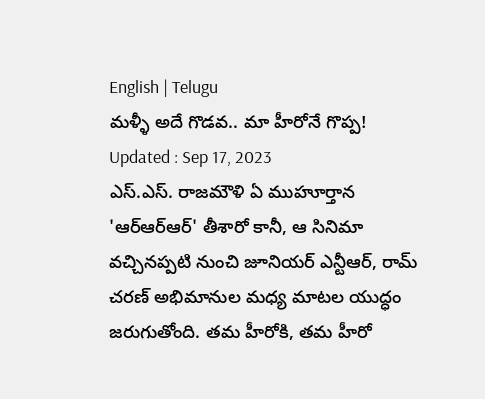English | Telugu
మళ్ళీ అదే గొడవ.. మా హీరోనే గొప్ప!
Updated : Sep 17, 2023
ఎస్.ఎస్. రాజమౌళి ఏ ముహూర్తాన 'ఆర్ఆర్ఆర్' తీశారో కానీ, ఆ సినిమా వచ్చినప్పటి నుంచి జూనియర్ ఎన్టీఆర్, రామ్ చరణ్ అభిమానుల మధ్య మాటల యుద్ధం జరుగుతోంది. తమ హీరోకి, తమ హీరో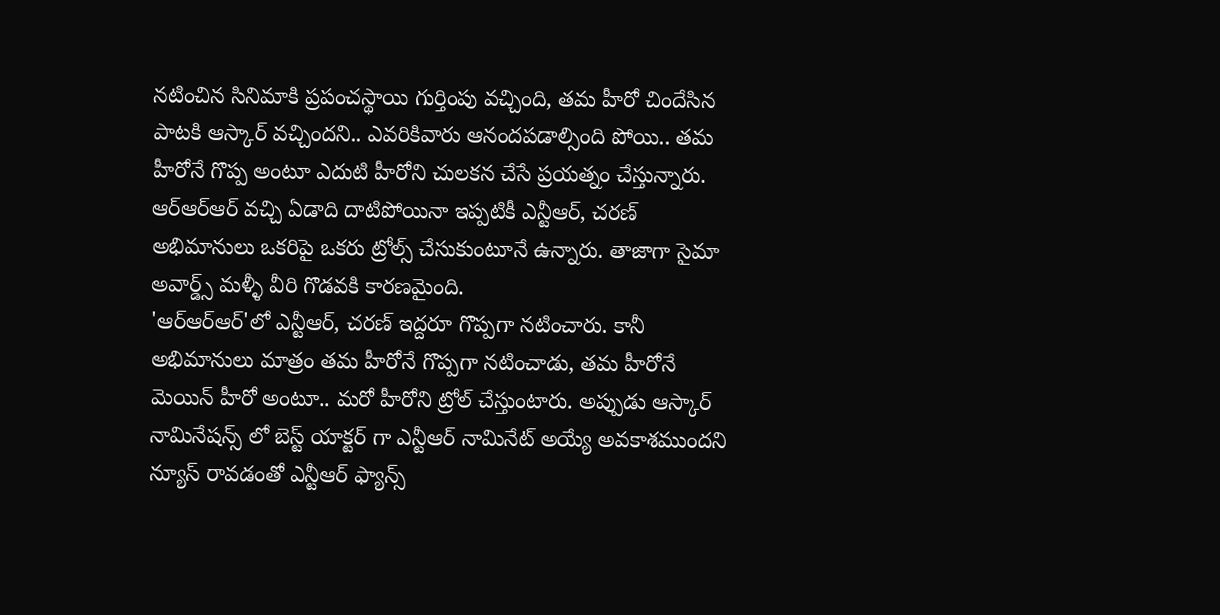నటించిన సినిమాకి ప్రపంచస్థాయి గుర్తింపు వచ్చింది, తమ హీరో చిందేసిన పాటకి ఆస్కార్ వచ్చిందని.. ఎవరికివారు ఆనందపడాల్సింది పోయి.. తమ హీరోనే గొప్ప అంటూ ఎదుటి హీరోని చులకన చేసే ప్రయత్నం చేస్తున్నారు. ఆర్ఆర్ఆర్ వచ్చి ఏడాది దాటిపోయినా ఇప్పటికీ ఎన్టీఆర్, చరణ్ అభిమానులు ఒకరిపై ఒకరు ట్రోల్స్ చేసుకుంటూనే ఉన్నారు. తాజాగా సైమా అవార్డ్స్ మళ్ళీ వీరి గొడవకి కారణమైంది.
'ఆర్ఆర్ఆర్'లో ఎన్టీఆర్, చరణ్ ఇద్దరూ గొప్పగా నటించారు. కానీ అభిమానులు మాత్రం తమ హీరోనే గొప్పగా నటించాడు, తమ హీరోనే మెయిన్ హీరో అంటూ.. మరో హీరోని ట్రోల్ చేస్తుంటారు. అప్పుడు ఆస్కార్ నామినేషన్స్ లో బెస్ట్ యాక్టర్ గా ఎన్టీఆర్ నామినేట్ అయ్యే అవకాశముందని న్యూస్ రావడంతో ఎన్టీఆర్ ఫ్యాన్స్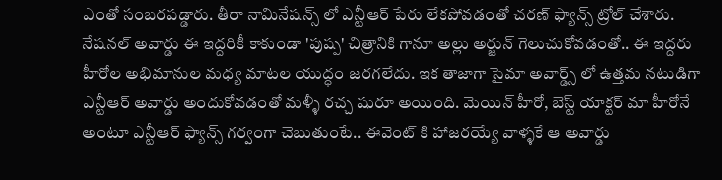ఎంతో సంబరపడ్డారు. తీరా నామినేషన్స్ లో ఎన్టీఆర్ పేరు లేకపోవడంతో చరణ్ ఫ్యాన్స్ ట్రోల్ చేశారు. నేషనల్ అవార్డు ఈ ఇద్దరికీ కాకుండా 'పుష్ప' చిత్రానికి గానూ అల్లు అర్జున్ గెలుచుకోవడంతో.. ఈ ఇద్దరు హీరోల అభిమానుల మధ్య మాటల యుద్ధం జరగలేదు. ఇక తాజాగా సైమా అవార్డ్స్ లో ఉత్తమ నటుడిగా ఎన్టీఆర్ అవార్డు అందుకోవడంతో మళ్ళీ రచ్చ షురూ అయింది. మెయిన్ హీరో, బెస్ట్ యాక్టర్ మా హీరోనే అంటూ ఎన్టీఆర్ ఫ్యాన్స్ గర్వంగా చెబుతుంటే.. ఈవెంట్ కి హాజరయ్యే వాళ్ళకే ఆ అవార్డు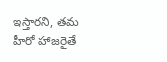ఇస్తారని, తమ హీరో హాజరైతే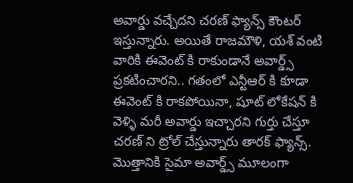అవార్డు వచ్చేదని చరణ్ ఫ్యాన్స్ కౌంటర్ ఇస్తున్నారు. అయితే రాజమౌళి, యశ్ వంటి వారికి ఈవెంట్ కి రాకుండానే అవార్డ్స్ ప్రకటించారని.. గతంలో ఎన్టీఆర్ కి కూడా ఈవెంట్ కి రాకపోయినా, షూట్ లోకేషన్ కి వెళ్ళి మరీ అవార్డు ఇచ్చారని గుర్తు చేస్తూ చరణ్ ని ట్రోల్ చేస్తున్నారు తారక్ ఫ్యాన్స్. మొత్తానికి సైమా అవార్డ్స్ మూలంగా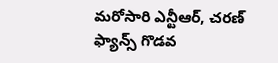మరోసారి ఎన్టీఆర్, చరణ్ ఫ్యాన్స్ గొడవ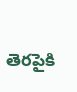తెరపైకి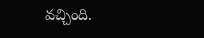వచ్చింది.